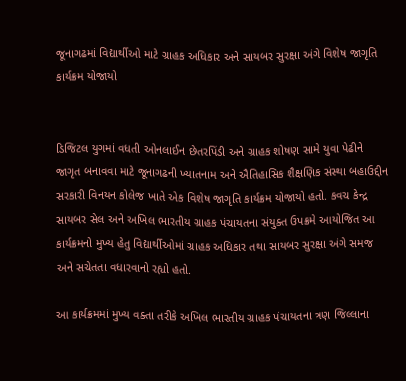જૂનાગઢમાં વિદ્યાર્થીઓ માટે ગ્રાહક અધિકાર અને સાયબર સુરક્ષા અંગે વિશેષ જાગૃતિ કાર્યક્રમ યોજાયો


ડિજિટલ યુગમાં વધતી ઓનલાઈન છેતરપિંડી અને ગ્રાહક શોષણ સામે યુવા પેઢીને જાગૃત બનાવવા માટે જૂનાગઢની ખ્યાતનામ અને ઐતિહાસિક શૈક્ષણિક સંસ્થા બહાઉદ્દીન સરકારી વિનયન કોલેજ ખાતે એક વિશેષ જાગૃતિ કાર્યક્રમ યોજાયો હતો. કવચ કેન્દ્ર સાયબર સેલ અને અખિલ ભારતીય ગ્રાહક પંચાયતના સંયુક્ત ઉપક્રમે આયોજિત આ કાર્યક્રમનો મુખ્ય હેતુ વિદ્યાર્થીઓમાં ગ્રાહક અધિકાર તથા સાયબર સુરક્ષા અંગે સમજ અને સચેતતા વધારવાનો રહ્યો હતો.

આ કાર્યક્રમમાં મુખ્ય વક્તા તરીકે અખિલ ભારતીય ગ્રાહક પંચાયતના ત્રણ જિલ્લાના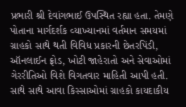પ્રભારી શ્રી દેવાંગભાઈ ઉપસ્થિત રહ્યા હતા. તેમણે પોતાના માર્ગદર્શક વ્યાખ્યાનમાં વર્તમાન સમયમાં ગ્રાહકો સાથે થતી વિવિધ પ્રકારની છેતરપિંડી, ઑનલાઈન ફ્રોડ, ખોટી જાહેરાતો અને સેવાઓમાં ગેરરીતિઓ વિશે વિગતવાર માહિતી આપી હતી. સાથે સાથે આવા કિસ્સાઓમાં ગ્રાહકો કાયદાકીય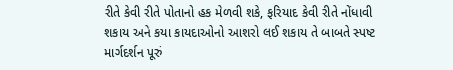રીતે કેવી રીતે પોતાનો હક મેળવી શકે, ફરિયાદ કેવી રીતે નોંધાવી શકાય અને કયા કાયદાઓનો આશરો લઈ શકાય તે બાબતે સ્પષ્ટ માર્ગદર્શન પૂરું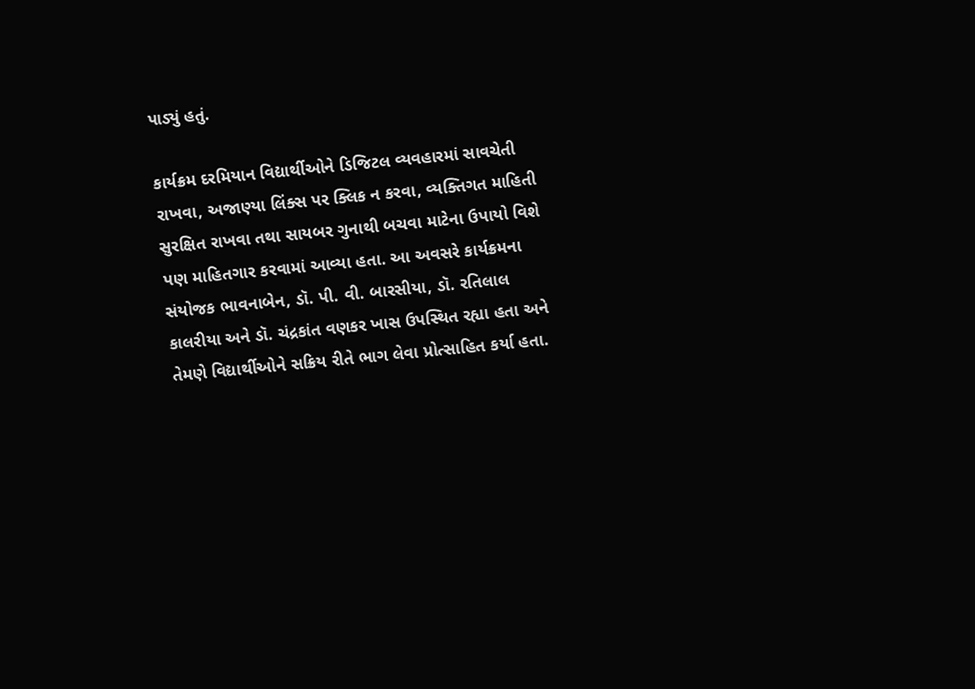પાડ્યું હતું.

કાર્યક્રમ દરમિયાન વિદ્યાર્થીઓને ડિજિટલ વ્યવહારમાં સાવચેતી રાખવા, અજાણ્યા લિંક્સ પર ક્લિક ન કરવા, વ્યક્તિગત માહિતી સુરક્ષિત રાખવા તથા સાયબર ગુનાથી બચવા માટેના ઉપાયો વિશે પણ માહિતગાર કરવામાં આવ્યા હતા. આ અવસરે કાર્યક્રમના સંયોજક ભાવનાબેન, ડૉ. પી. વી. બારસીયા, ડૉ. રતિલાલ કાલરીયા અને ડૉ. ચંદ્રકાંત વણકર ખાસ ઉપસ્થિત રહ્યા હતા અને તેમણે વિદ્યાર્થીઓને સક્રિય રીતે ભાગ લેવા પ્રોત્સાહિત કર્યા હતા.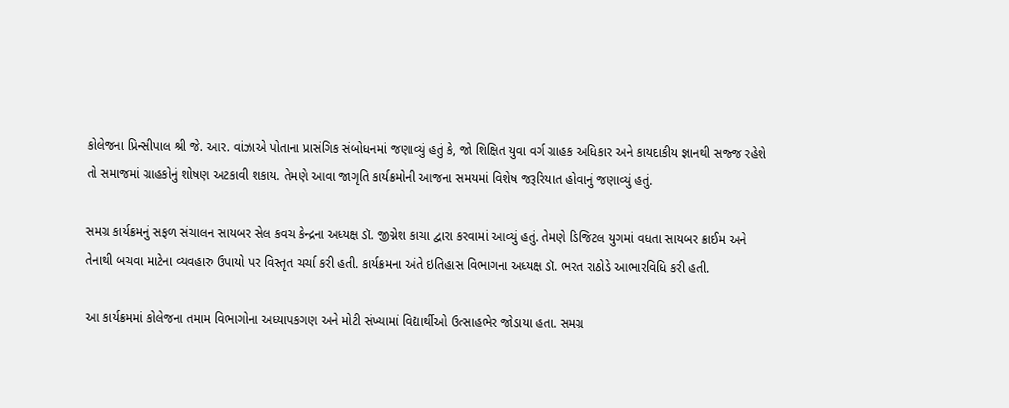કોલેજના પ્રિન્સીપાલ શ્રી જે. આર. વાંઝાએ પોતાના પ્રાસંગિક સંબોધનમાં જણાવ્યું હતું કે, જો શિક્ષિત યુવા વર્ગ ગ્રાહક અધિકાર અને કાયદાકીય જ્ઞાનથી સજ્જ રહેશે તો સમાજમાં ગ્રાહકોનું શોષણ અટકાવી શકાય. તેમણે આવા જાગૃતિ કાર્યક્રમોની આજના સમયમાં વિશેષ જરૂરિયાત હોવાનું જણાવ્યું હતું.

સમગ્ર કાર્યક્રમનું સફળ સંચાલન સાયબર સેલ કવચ કેન્દ્રના અધ્યક્ષ ડૉ. જીગ્નેશ કાચા દ્વારા કરવામાં આવ્યું હતું. તેમણે ડિજિટલ યુગમાં વધતા સાયબર ક્રાઈમ અને તેનાથી બચવા માટેના વ્યવહારુ ઉપાયો પર વિસ્તૃત ચર્ચા કરી હતી. કાર્યક્રમના અંતે ઇતિહાસ વિભાગના અધ્યક્ષ ડૉ. ભરત રાઠોડે આભારવિધિ કરી હતી.

આ કાર્યક્રમમાં કોલેજના તમામ વિભાગોના અધ્યાપકગણ અને મોટી સંખ્યામાં વિદ્યાર્થીઓ ઉત્સાહભેર જોડાયા હતા. સમગ્ર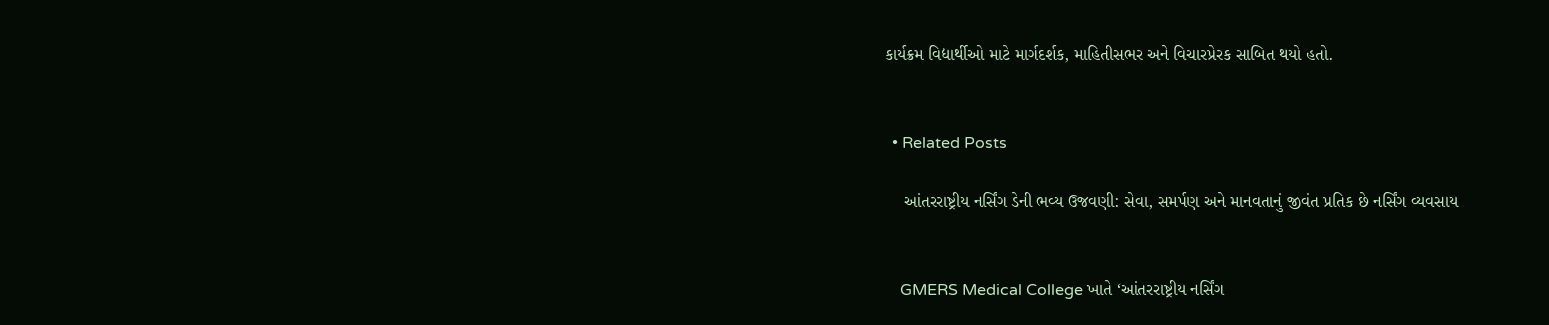કાર્યક્રમ વિદ્યાર્થીઓ માટે માર્ગદર્શક, માહિતીસભર અને વિચારપ્રેરક સાબિત થયો હતો.


  • Related Posts

    આંતરરાષ્ટ્રીય નર્સિંગ ડેની ભવ્ય ઉજવણી: સેવા, સમર્પણ અને માનવતાનું જીવંત પ્રતિક છે નર્સિંગ વ્યવસાય


    GMERS Medical College ખાતે ‘આંતરરાષ્ટ્રીય નર્સિંગ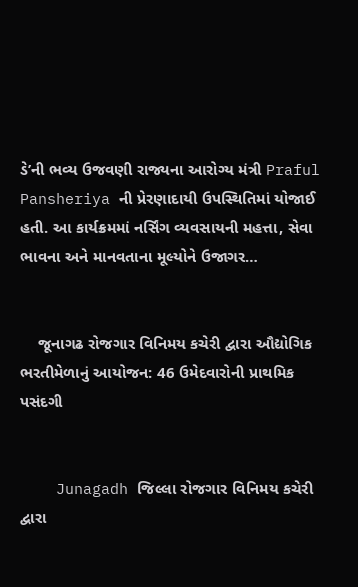ડે’ની ભવ્ય ઉજવણી રાજ્યના આરોગ્ય મંત્રી Praful Pansheriya ની પ્રેરણાદાયી ઉપસ્થિતિમાં યોજાઈ હતી. આ કાર્યક્રમમાં નર્સિંગ વ્યવસાયની મહત્તા, સેવા ભાવના અને માનવતાના મૂલ્યોને ઉજાગર…


    જૂનાગઢ રોજગાર વિનિમય કચેરી દ્વારા ઔદ્યોગિક ભરતીમેળાનું આયોજન: 46 ઉમેદવારોની પ્રાથમિક પસંદગી


    Junagadh જિલ્લા રોજગાર વિનિમય કચેરી દ્વારા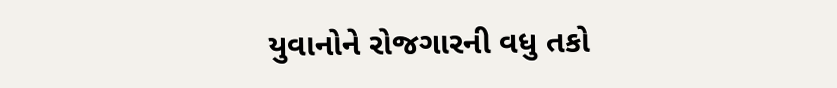યુવાનોને રોજગારની વધુ તકો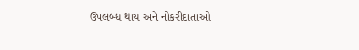ઉપલબ્ધ થાય અને નોકરીદાતાઓ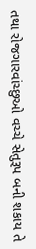તથા રોજગારવાંચ્છુઓ વચ્ચે સેતુરૂપ બની શકાય તે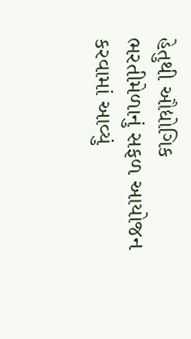હેતુથી ઔદ્યોગિક ભરતીમેળાનું સફળ આયોજન કરવામાં આવ્યું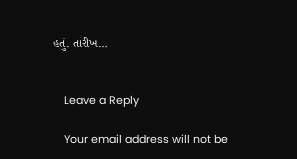હતું. તારીખ…


    Leave a Reply

    Your email address will not be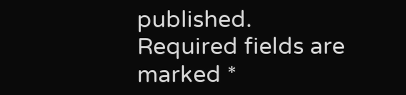published. Required fields are marked *